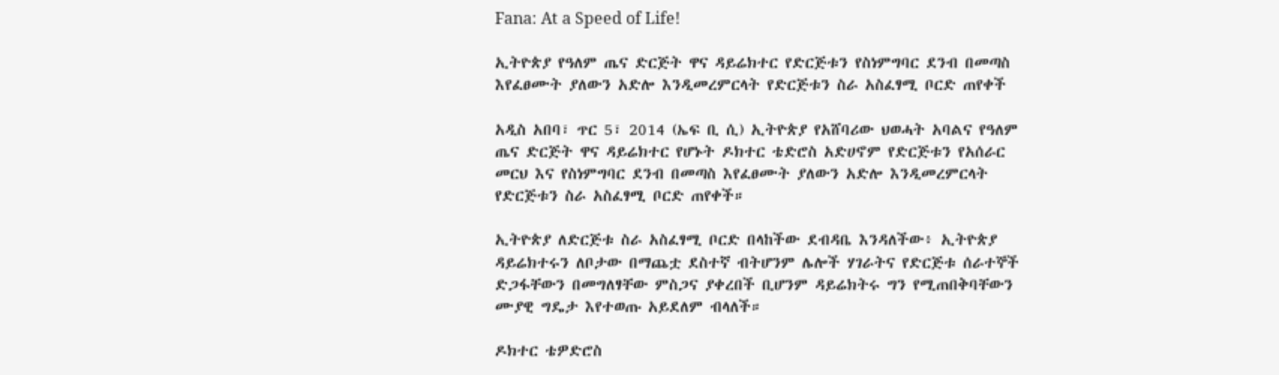Fana: At a Speed of Life!

ኢትዮጵያ የዓለም ጤና ድርጅት ዋና ዳይሬክተር የድርጅቱን የስነምግባር ደንብ በመጣስ እየፈፀሙት ያለውን አድሎ እንዲመረምርላት የድርጅቱን ስራ አስፈፃሚ ቦርድ ጠየቀች

አዲስ አበባ፣ ጥር 5፣ 2014 (ኤፍ ቢ ሲ) ኢትዮጵያ የአሸባሪው ህወሓት አባልና የዓለም ጤና ድርጅት ዋና ዳይሬክተር የሆኑት ዶክተር ቴድሮስ አድሀኖም የድርጅቱን የአሰራር መርህ እና የስነምግባር ደንብ በመጣስ እየፈፀሙት ያለውን አድሎ እንዲመረምርላት የድርጅቱን ስራ አስፈፃሚ ቦርድ ጠየቀች።

ኢትዮጵያ ለድርጅቱ ስራ አስፈፃሚ ቦርድ በላከችው ደብዳቤ እንዳለችው፥ ኢትዮጵያ ዳይሬክተሩን ለቦታው በማጨቷ ደስተኛ ብትሆንም ሌሎች ሃገራትና የድርጅቱ ሰራተኞች ድጋፋቸውን በመግለፃቸው ምስጋና ያቀረበች ቢሆንም ዳይሬክትሩ ግን የሚጠበቅባቸውን ሙያዊ ግዴታ እየተወጡ አይደለም ብላለች።

ዶክተር ቴዎድሮስ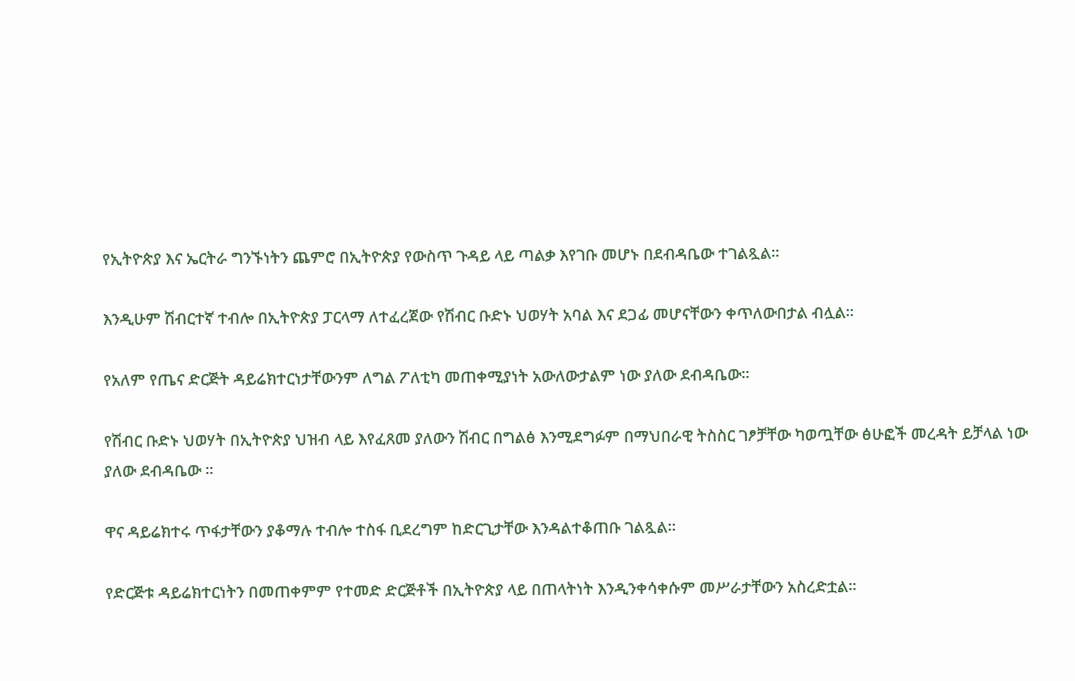የኢትዮጵያ እና ኤርትራ ግንኙነትን ጨምሮ በኢትዮጵያ የውስጥ ጉዳይ ላይ ጣልቃ እየገቡ መሆኑ በደብዳቤው ተገልጿል፡፡

እንዲሁም ሽብርተኛ ተብሎ በኢትዮጵያ ፓርላማ ለተፈረጀው የሽብር ቡድኑ ህወሃት አባል እና ደጋፊ መሆናቸውን ቀጥለውበታል ብሏል፡፡

የአለም የጤና ድርጅት ዳይሬክተርነታቸውንም ለግል ፖለቲካ መጠቀሚያነት አውለውታልም ነው ያለው ደብዳቤው፡፡

የሽብር ቡድኑ ህወሃት በኢትዮጵያ ህዝብ ላይ እየፈጸመ ያለውን ሽብር በግልፅ እንሚደግፉም በማህበራዊ ትስስር ገፆቻቸው ካወጧቸው ፅሁፎች መረዳት ይቻላል ነው ያለው ደብዳቤው ።

ዋና ዳይሬክተሩ ጥፋታቸውን ያቆማሉ ተብሎ ተስፋ ቢደረግም ከድርጊታቸው እንዳልተቆጠቡ ገልጿል።

የድርጅቱ ዳይሬክተርነትን በመጠቀምም የተመድ ድርጅቶች በኢትዮጵያ ላይ በጠላትነት እንዲንቀሳቀሱም መሥራታቸውን አስረድቷል።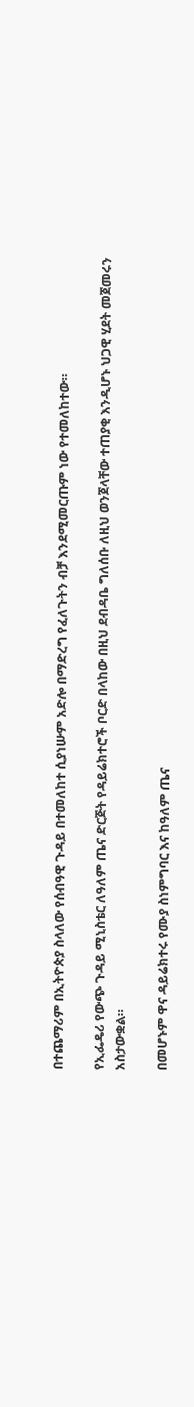በተጨማሪም በኢትዮጵያ ስላለው የሰብዓዊ ጉዳይ በተመለከተ ሲያነሡም አድሎ በማድረግ የፈለጉትን ብቻ እንደሚመርጡም ነው የተመለከተው።

የኢፌዴሪ የውጭ ጉዳይ ሚኒስቴር ለዓለም ጤና ድርጅት የዳይሬክተሮች ቦርድ በላከው በዚህ ደብዳቤ ግለሰቡ ለዚህ ወንጀላቸው ተጠያቂ እንዲሆኑ ህጋዊ ሂደት መጀመሩን አስታውቋል።

በመሆኑም ዋና ዳይሬክተሩ የሙያ ስነምግባር እና ከዓለም ጤና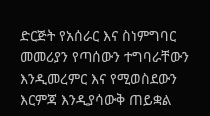ድርጅት የአሰራር እና ስነምግባር መመሪያን የጣሰውን ተግባራቸውን እንዲመረምር እና የሚወስደውን እርምጃ እንዲያሳውቅ ጠይቋል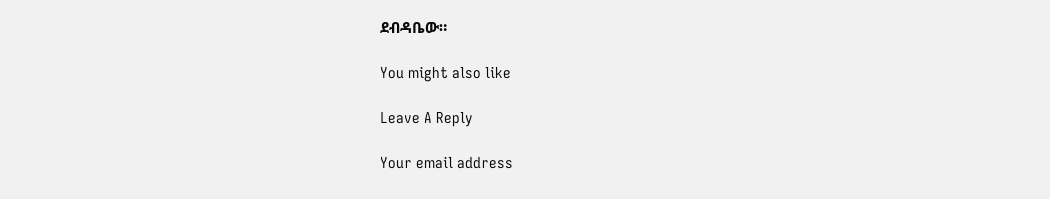ደብዳቤው።

You might also like

Leave A Reply

Your email address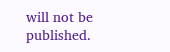will not be published.